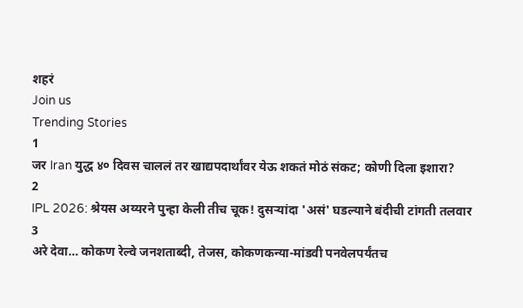शहरं
Join us
Trending Stories
1
जर Iran युद्ध ४० दिवस चाललं तर खाद्यपदार्थांवर येऊ शकतं मोठं संकट; कोणी दिला इशारा?
2
IPL 2026: श्रेयस अय्यरने पुन्हा केली तीच चूक! दुसऱ्यांदा 'असं' घडल्याने बंदीची टांगती तलवार
3
अरे देवा… कोकण रेल्वे जनशताब्दी, तेजस, कोकणकन्या-मांडवी पनवेलपर्यंतच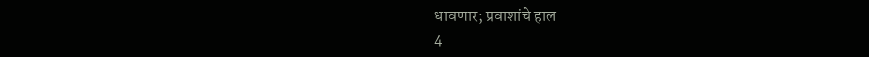धावणार; प्रवाशांचे हाल
4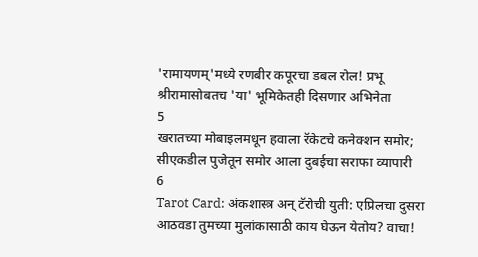'रामायणम्'मध्ये रणबीर कपूरचा डबल रोल! प्रभू श्रीरामासोबतच 'या' भूमिकेतही दिसणार अभिनेता
5
खरातच्या मोबाइलमधून हवाला रॅकेटचे कनेक्शन समोर; सीएकडील पुजेतून समोर आला दुबईचा सराफा व्यापारी
6
Tarot Card: अंकशास्त्र अन् टॅरोची युती: एप्रिलचा दुसरा आठवडा तुमच्या मुलांकासाठी काय घेऊन येतोय? वाचा!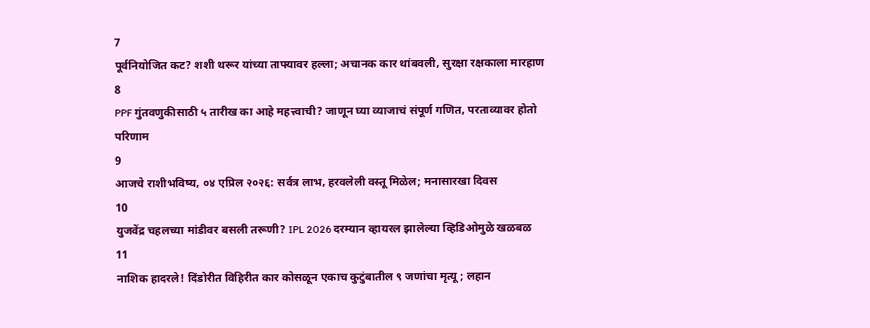7
पूर्वनियोजित कट? शशी थरूर यांच्या ताफ्यावर हल्ला; अचानक कार थांबवली, सुरक्षा रक्षकाला मारहाण
8
PPF गुंतवणुकीसाठी ५ तारीख का आहे महत्त्वाची? जाणून घ्या व्याजाचं संपूर्ण गणित, परताव्यावर होतो परिणाम
9
आजचे राशीभविष्य, ०४ एप्रिल २०२६: सर्वत्र लाभ, हरवलेली वस्तू मिळेल; मनासारखा दिवस
10
युजवेंद्र चहलच्या मांडीवर बसली तरूणी? IPL 2026 दरम्यान व्हायरल झालेल्या व्हिडिओमुळे खळबळ
11
नाशिक हादरले! दिंडोरीत विहिरीत कार कोसळून एकाच कुटुंबातील ९ जणांचा मृत्यू; लहान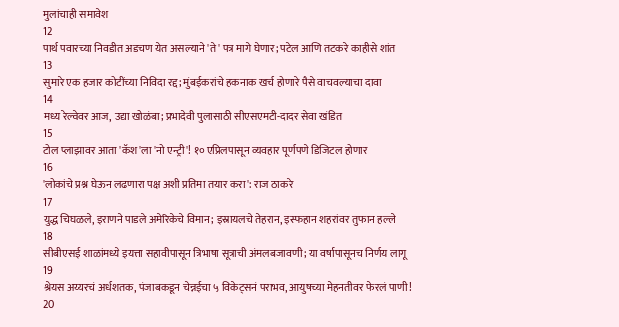मुलांचाही समावेश
12
पार्थ पवारच्या निवडीत अडचण येत असल्याने 'ते' पत्र मागे घेणार; पटेल आणि तटकरे काहीसे शांत
13
सुमारे एक हजार कोटींच्या निविदा रद्द; मुंबईकरांचे हकनाक खर्च होणारे पैसे वाचवल्याचा दावा
14
मध्य रेल्वेवर आज, उद्या खोळंबा; प्रभादेवी पुलासाठी सीएसएमटी-दादर सेवा खंडित
15
टोल प्लाझावर आता 'कॅश'ला 'नो एन्ट्री'! १० एप्रिलपासून व्यवहार पूर्णपणे डिजिटल होणार
16
'लोकांचे प्रश्न घेऊन लढणारा पक्ष अशी प्रतिमा तयार करा': राज ठाकरे
17
युद्ध चिघळले, इराणने पाडले अमेरिकेचे विमान; इस्रायलचे तेहरान, इस्फहान शहरांवर तुफान हल्ले
18
सीबीएसई शाळांमध्ये इयत्ता सहावीपासून त्रिभाषा सूत्राची अंमलबजावणी; या वर्षापासूनच निर्णय लागू
19
श्रेयस अय्यरचं अर्धशतक, पंजाबकडून चेन्नईचा ५ विकेट्सनं पराभव, आयुषच्या मेहनतीवर फेरलं पाणी!
20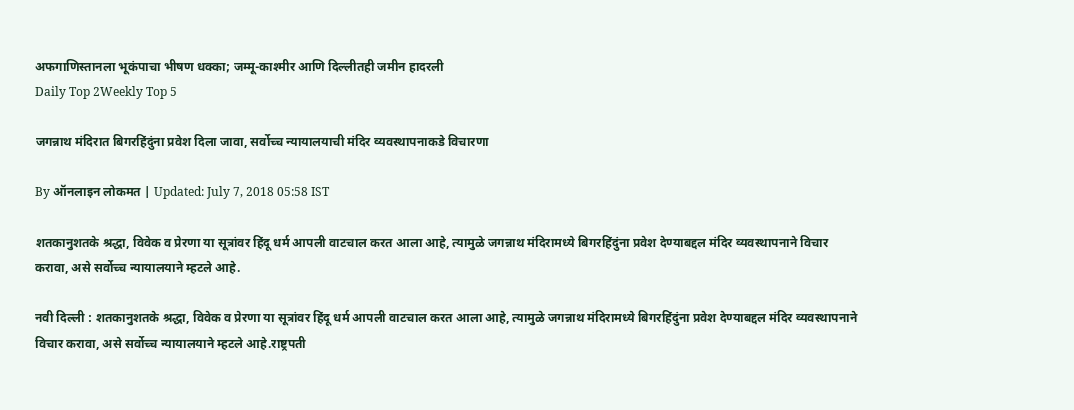अफगाणिस्तानला भूकंपाचा भीषण धक्का; जम्मू-काश्मीर आणि दिल्लीतही जमीन हादरली
Daily Top 2Weekly Top 5

जगन्नाथ मंदिरात बिगरहिंदुंना प्रवेश दिला जावा, सर्वोच्च न्यायालयाची मंदिर व्यवस्थापनाकडे विचारणा

By ऑनलाइन लोकमत | Updated: July 7, 2018 05:58 IST

शतकानुशतके श्रद्धा, विवेक व प्रेरणा या सूत्रांवर हिंदू धर्म आपली वाटचाल करत आला आहे, त्यामुळे जगन्नाथ मंदिरामध्ये बिगरहिंदुंना प्रवेश देण्याबद्दल मंदिर व्यवस्थापनाने विचार करावा, असे सर्वोच्च न्यायालयाने म्हटले आहे.

नवी दिल्ली : शतकानुशतके श्रद्धा, विवेक व प्रेरणा या सूत्रांवर हिंदू धर्म आपली वाटचाल करत आला आहे, त्यामुळे जगन्नाथ मंदिरामध्ये बिगरहिंदुंना प्रवेश देण्याबद्दल मंदिर व्यवस्थापनाने विचार करावा, असे सर्वोच्च न्यायालयाने म्हटले आहे.राष्ट्रपती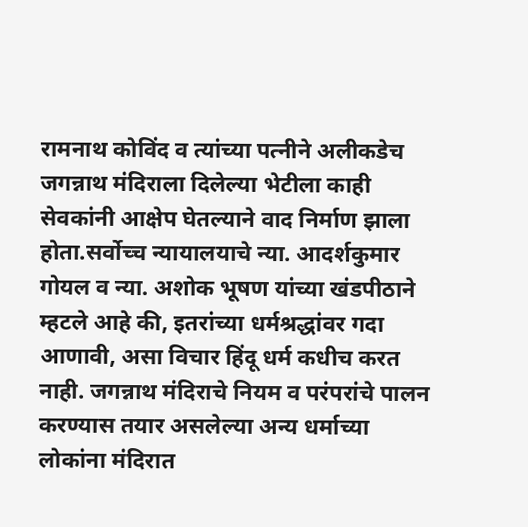रामनाथ कोविंद व त्यांच्या पत्नीने अलीकडेच जगन्नाथ मंदिराला दिलेल्या भेटीला काही सेवकांनी आक्षेप घेतल्याने वाद निर्माण झाला होता.सर्वोच्च न्यायालयाचे न्या. आदर्शकुमार गोयल व न्या. अशोक भूषण यांच्या खंडपीठाने म्हटले आहे की, इतरांच्या धर्मश्रद्धांवर गदा आणावी, असा विचार हिंदू धर्म कधीच करत नाही. जगन्नाथ मंदिराचे नियम व परंपरांचे पालन करण्यास तयार असलेल्या अन्य धर्माच्या लोकांना मंदिरात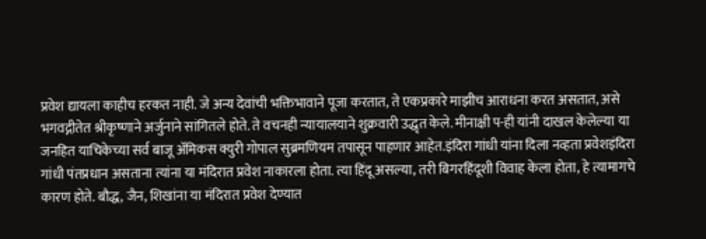प्रवेश द्यायला काहीच हरकत नाही. जे अन्य देवांची भक्तिभावाने पूजा करतात, ते एकप्रकारे माझीच आराधना करत असतात, असे भगवद्गीतेत श्रीकृष्णाने अर्जुनाने सांगितले होते. ते वचनही न्यायालयाने शुक्रवारी उद्धृत केले. मीनाक्षी प-ही यांनी दाखल केलेल्या या जनहित याचिकेच्या सर्व बाजू अ‍ॅमिकस क्युरी गोपाल सुब्रमणियम तपासून पाहणार आहेत.इंदिरा गांधी यांना दिला नव्हता प्रवेशइंदिरा गांधी पंतप्रधान असताना त्यांना या मंदिरात प्रवेश नाकारला होता. त्या हिंदू असल्या, तरी बिगरहिंदूशी विवाह केला होता, हे त्यामागचे कारण होते. बौद्ध, जैन, शिखांना या मंदिरात प्रवेश देण्यात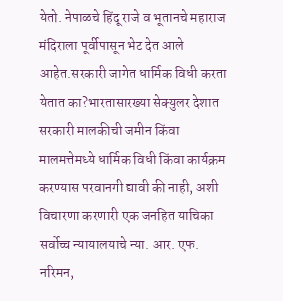येतो. नेपाळचे हिंदू राजे व भूतानचे महाराज मंदिराला पूर्वीपासून भेट देत आले आहेत.सरकारी जागेत धार्मिक विधी करता येतात का?भारतासारख्या सेक्युलर देशात सरकारी मालकीची जमीन किंवा मालमत्तेमध्ये धार्मिक विधी किंवा कार्यक्रम करण्यास परवानगी द्यावी की नाही, अशी विचारणा करणारी एक जनहित याचिका सर्वोच्च न्यायालयाचे न्या. आर. एफ. नरिमन,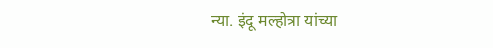न्या. इंदू मल्होत्रा यांच्या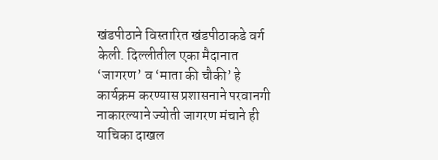खंडपीठाने विस्तारित खंडपीठाकडे वर्ग केली. दिल्लीतील एका मैदानात ‘जागरण’ व ‘माता की चौकी’ हे कार्यक्रम करण्यास प्रशासनाने परवानगी नाकारल्याने ज्योती जागरण मंचाने ही याचिका दाखल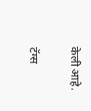केली आहे.

टॅग्स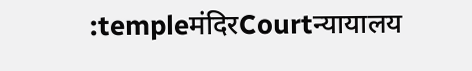:templeमंदिरCourtन्यायालय